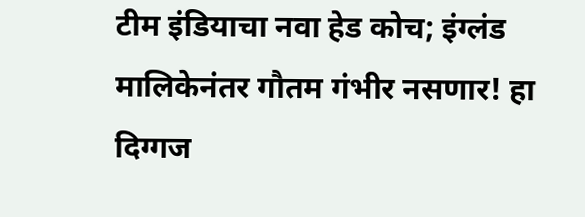टीम इंडियाचा नवा हेड कोच; इंग्लंड मालिकेनंतर गौतम गंभीर नसणार! हा दिग्गज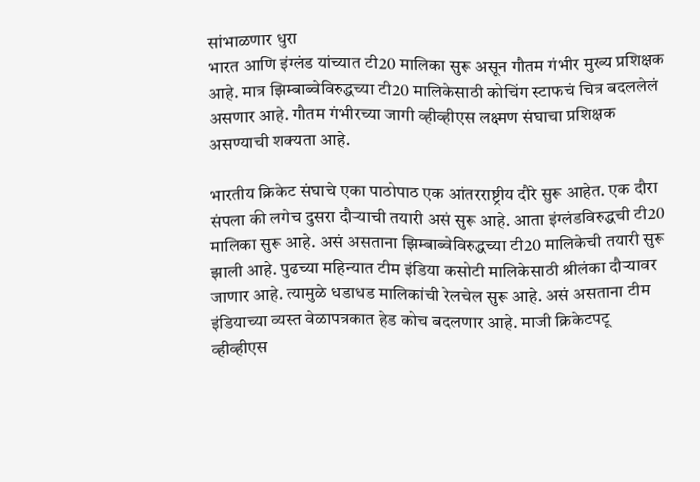सांभाळणार धुरा
भारत आणि इंग्लंड यांच्यात टी20 मालिका सुरू असून गौतम गंभीर मुख्य प्रशिक्षक आहे. मात्र झिम्बाब्वेविरुद्धच्या टी20 मालिकेसाठी कोचिंग स्टाफचं चित्र बदललेलं असणार आहे. गौतम गंभीरच्या जागी व्हीव्हीएस लक्ष्मण संघाचा प्रशिक्षक असण्याची शक्यता आहे.

भारतीय क्रिकेट संघाचे एका पाठोपाठ एक आंतरराष्ट्रीय दौरे सुरू आहेत. एक दौरा संपला की लगेच दुसरा दौऱ्याची तयारी असं सुरू आहे. आता इंग्लंडविरुद्धची टी20 मालिका सुरू आहे. असं असताना झिम्बाब्वेविरुद्धच्या टी20 मालिकेची तयारी सुरू झाली आहे. पुढच्या महिन्यात टीम इंडिया कसोटी मालिकेसाठी श्रीलंका दौऱ्यावर जाणार आहे. त्यामुळे धडाधड मालिकांची रेलचेल सुरू आहे. असं असताना टीम इंडियाच्या व्यस्त वेळापत्रकात हेड कोच बदलणार आहे. माजी क्रिकेटपटू व्हीव्हीएस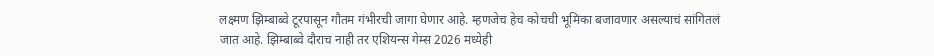लक्ष्मण झिम्बाब्वे टूरपासून गौतम गंभीरची जागा घेणार आहे. म्हणजेच हेच कोचची भूमिका बजावणार असल्याचं सांगितलं जात आहे. झिम्बाब्वे दौराच नाही तर एशियन्स गेम्स 2026 मध्येही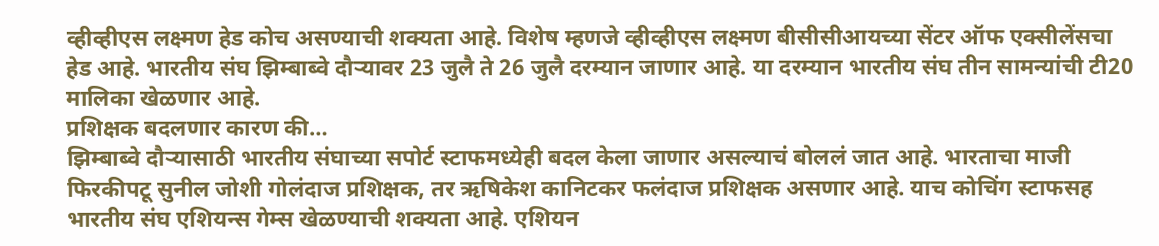व्हीव्हीएस लक्ष्मण हेड कोच असण्याची शक्यता आहे. विशेष म्हणजे व्हीव्हीएस लक्ष्मण बीसीसीआयच्या सेंटर ऑफ एक्सीलेंसचा हेड आहे. भारतीय संघ झिम्बाब्वे दौऱ्यावर 23 जुलै ते 26 जुलै दरम्यान जाणार आहे. या दरम्यान भारतीय संघ तीन सामन्यांची टी20 मालिका खेळणार आहे.
प्रशिक्षक बदलणार कारण की…
झिम्बाब्वे दौऱ्यासाठी भारतीय संघाच्या सपोर्ट स्टाफमध्येही बदल केला जाणार असल्याचं बोललं जात आहे. भारताचा माजी फिरकीपटू सुनील जोशी गोलंदाज प्रशिक्षक, तर ऋषिकेश कानिटकर फलंदाज प्रशिक्षक असणार आहे. याच कोचिंग स्टाफसह भारतीय संघ एशियन्स गेम्स खेळण्याची शक्यता आहे. एशियन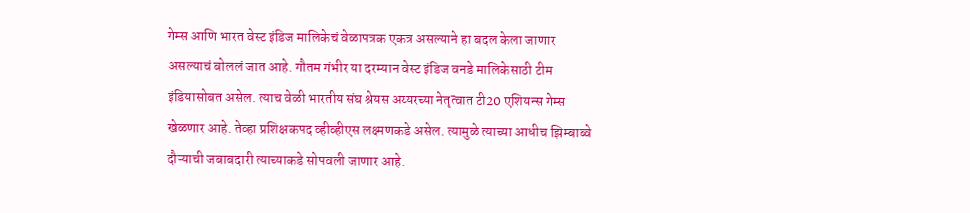गेम्स आणि भारत वेस्ट इंडिज मालिकेचं वेळापत्रक एकत्र असल्याने हा बदल केला जाणार असल्याचं बोललं जात आहे. गौतम गंभीर या दरम्यान वेस्ट इंडिज वनडे मालिकेसाठी टीम इंडियासोबत असेल. त्याच वेळी भारतीय संघ श्रेयस अय्यरच्या नेतृत्वात टी20 एशियन्स गेम्स खेळणार आहे. तेव्हा प्रशिक्षकपद व्हीव्हीएस लक्ष्मणकडे असेल. त्यामुळे त्याच्या आधीच झिम्बाब्वे दौऱ्याची जबाबदारी त्याच्याकडे सोपवली जाणार आहे.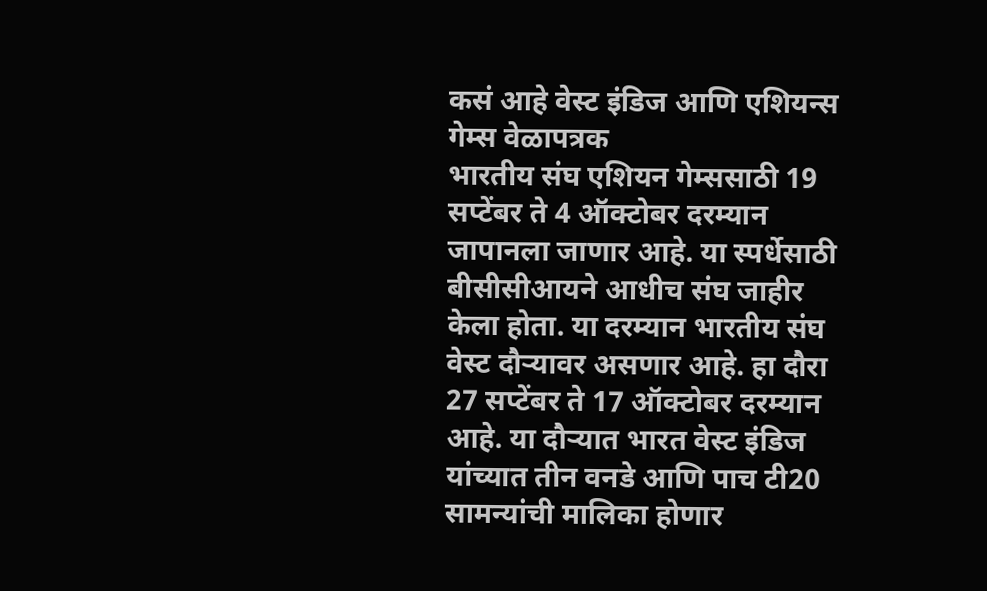कसं आहे वेस्ट इंडिज आणि एशियन्स गेम्स वेळापत्रक
भारतीय संघ एशियन गेम्ससाठी 19 सप्टेंबर ते 4 ऑक्टोबर दरम्यान जापानला जाणार आहे. या स्पर्धेसाठी बीसीसीआयने आधीच संघ जाहीर केला होता. या दरम्यान भारतीय संघ वेस्ट दौऱ्यावर असणार आहे. हा दौरा 27 सप्टेंबर ते 17 ऑक्टोबर दरम्यान आहे. या दौऱ्यात भारत वेस्ट इंडिज यांच्यात तीन वनडे आणि पाच टी20 सामन्यांची मालिका होणार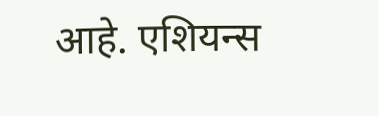आहे. एशियन्स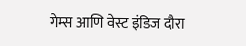गेम्स आणि वेस्ट इंडिज दौरा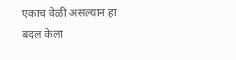एकाच वेळी असल्यान हा बदल केला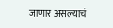जाणार असल्याचं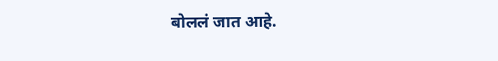बोललं जात आहे.